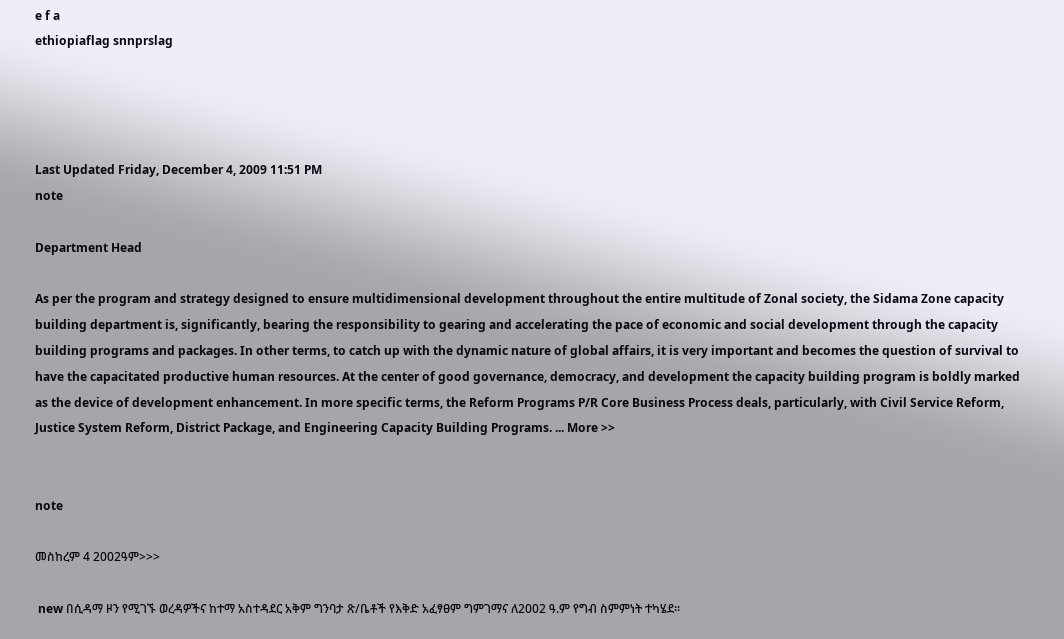e f a
ethiopiaflag snnprslag




Last Updated Friday, December 4, 2009 11:51 PM
note

Department Head

As per the program and strategy designed to ensure multidimensional development throughout the entire multitude of Zonal society, the Sidama Zone capacity building department is, significantly, bearing the responsibility to gearing and accelerating the pace of economic and social development through the capacity building programs and packages. In other terms, to catch up with the dynamic nature of global affairs, it is very important and becomes the question of survival to have the capacitated productive human resources. At the center of good governance, democracy, and development the capacity building program is boldly marked as the device of development enhancement. In more specific terms, the Reform Programs P/R Core Business Process deals, particularly, with Civil Service Reform, Justice System Reform, District Package, and Engineering Capacity Building Programs. ... More >>


note

መስከረም 4 2002ዓም>>>

 new በሲዳማ ዞን የሚገኙ ወረዳዎችና ከተማ አስተዳደር አቅም ግንባታ ጽ/ቤቶች የእቅድ አፈፃፀም ግምገማና ለ2002 ዓ.ም የግብ ስምምነት ተካሄደ፡፡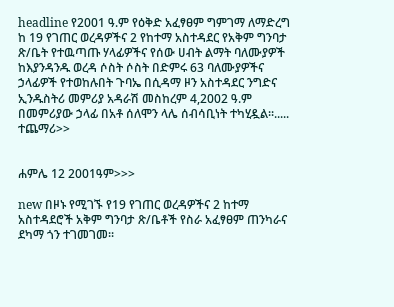headline የ2001 ዓ.ም የዕቅድ አፈፃፀም ግምገማ ለማድረግ ከ 19 የገጠር ወረዳዎችና 2 የከተማ አስተዳደር የአቅም ግንባታ ጽ/ቤት የተዉጣጡ ሃላፊዎችና የሰው ሀብት ልማት ባለሙያዎች ከእያንዳንዱ ወረዳ ሶስት ሶስት በድምሩ 63 ባለሙያዎችና ኃላፊዎች የተወከሉበት ጉባኤ በሲዳማ ዞን አስተዳደር ንግድና ኢንዱስትሪ መምሪያ አዳራሽ መስከረም 4,2002 ዓ.ም በመምሪያው ኃላፊ በአቶ ሰለሞን ላሌ ሰብሳቢነት ተካሂዷል፡፡..... ተጨማሪ>>


ሐምሌ 12 2001ዓም>>>

new በዞኑ የሚገኙ የ19 የገጠር ወረዳዎችና 2 ከተማ አስተዳደሮች አቅም ግንባታ ጽ/ቤቶች የስራ አፈፃፀም ጠንካራና ደካማ ጎን ተገመገመ፡፡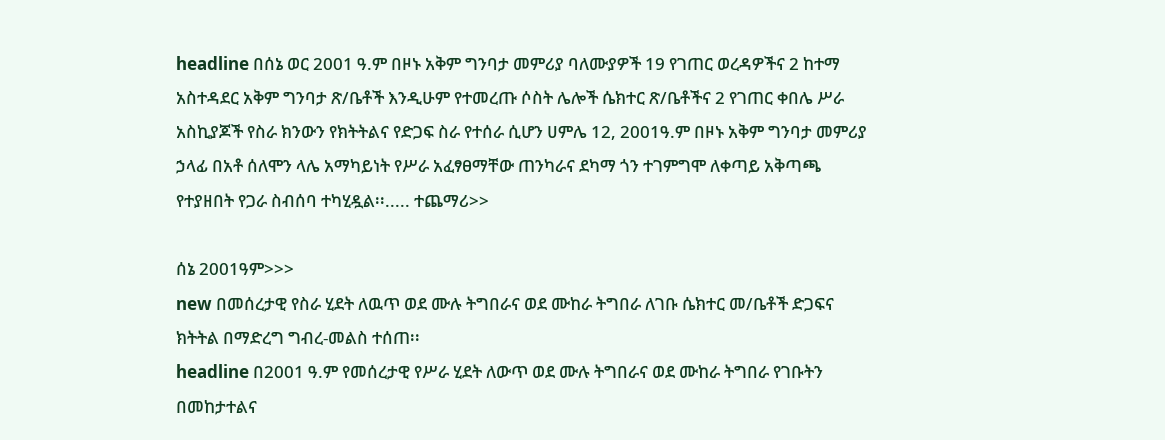headline በሰኔ ወር 2001 ዓ.ም በዞኑ አቅም ግንባታ መምሪያ ባለሙያዎች 19 የገጠር ወረዳዎችና 2 ከተማ አስተዳደር አቅም ግንባታ ጽ/ቤቶች እንዲሁም የተመረጡ ሶስት ሌሎች ሴክተር ጽ/ቤቶችና 2 የገጠር ቀበሌ ሥራ አስኪያጆች የስራ ክንውን የክትትልና የድጋፍ ስራ የተሰራ ሲሆን ሀምሌ 12, 2001ዓ.ም በዞኑ አቅም ግንባታ መምሪያ ኃላፊ በአቶ ሰለሞን ላሌ አማካይነት የሥራ አፈፃፀማቸው ጠንካራና ደካማ ጎን ተገምግሞ ለቀጣይ አቅጣጫ የተያዘበት የጋራ ስብሰባ ተካሂዷል፡፡..... ተጨማሪ>>

ሰኔ 2001ዓም>>>
new በመሰረታዊ የስራ ሂደት ለዉጥ ወደ ሙሉ ትግበራና ወደ ሙከራ ትግበራ ለገቡ ሴክተር መ/ቤቶች ድጋፍና ክትትል በማድረግ ግብረ-መልስ ተሰጠ፡፡
headline በ2001 ዓ.ም የመሰረታዊ የሥራ ሂደት ለውጥ ወደ ሙሉ ትግበራና ወደ ሙከራ ትግበራ የገቡትን በመከታተልና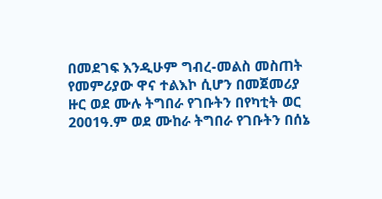በመደገፍ እንዲሁም ግብረ-መልስ መስጠት የመምሪያው ዋና ተልእኮ ሲሆን በመጀመሪያ ዙር ወደ ሙሉ ትግበራ የገቡትን በየካቲት ወር 2001ዓ.ም ወደ ሙከራ ትግበራ የገቡትን በሰኔ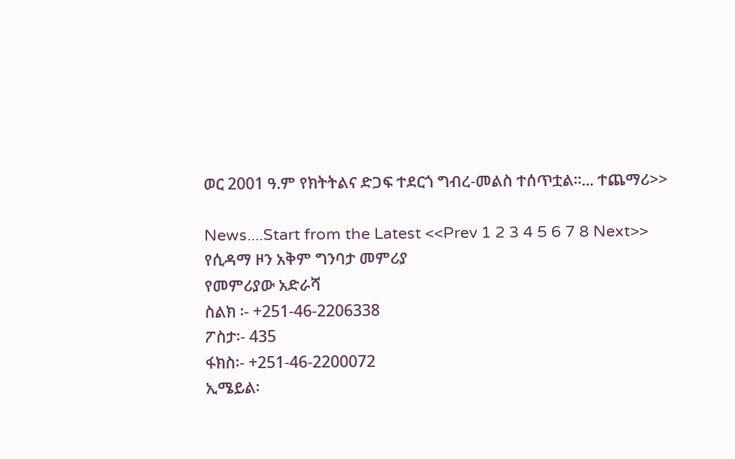ወር 2001 ዓ.ም የክትትልና ድጋፍ ተደርጎ ግብረ-መልስ ተሰጥቷል፡፡... ተጨማሪ>>

News....Start from the Latest <<Prev 1 2 3 4 5 6 7 8 Next>>
የሲዳማ ዞን አቅም ግንባታ መምሪያ
የመምሪያው አድራሻ
ስልክ ፡- +251-46-2206338
ፖስታ፡- 435
ፋክስ፡- +251-46-2200072
ኢሜይል፡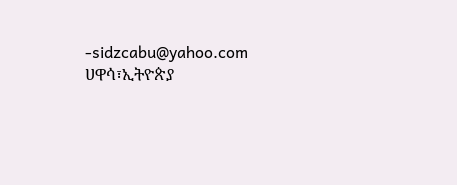-sidzcabu@yahoo.com
ሀዋሳ፣ኢትዮጵያ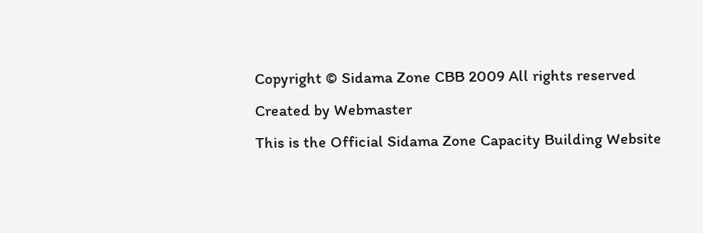Copyright © Sidama Zone CBB 2009 All rights reserved
Created by Webmaster
This is the Official Sidama Zone Capacity Building Website